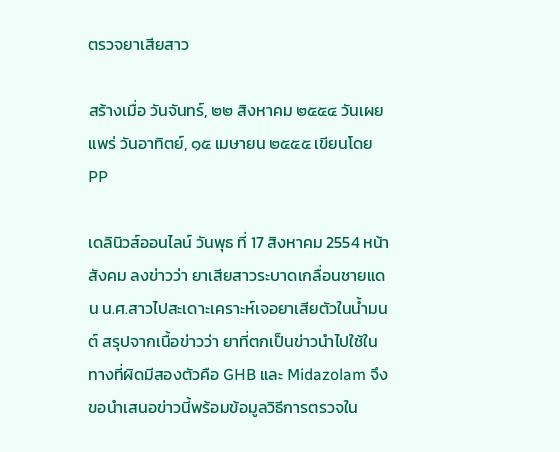ตรวจยาเสียสาว

สร้างเมื่อ วันจันทร์, ๒๒ สิงหาคม ๒๕๕๔ วันเผยแพร่ วันอาทิตย์, ๑๕ เมษายน ๒๕๕๕ เขียนโดย PP

เดลินิวส์ออนไลน์ วันพุธ ที่ 17 สิงหาคม 2554 หน้าสังคม ลงข่าวว่า ยาเสียสาวระบาดเกลื่อนชายแดน น.ศ.สาวไปสะเดาะเคราะห์เจอยาเสียตัวในน้ำมนต์ สรุปจากเนื้อข่าวว่า ยาที่ตกเป็นข่าวนำไปใช้ในทางที่ผิดมีสองตัวคือ GHB และ Midazolam จึงขอนำเสนอข่าวนี้พร้อมข้อมูลวิธีการตรวจใน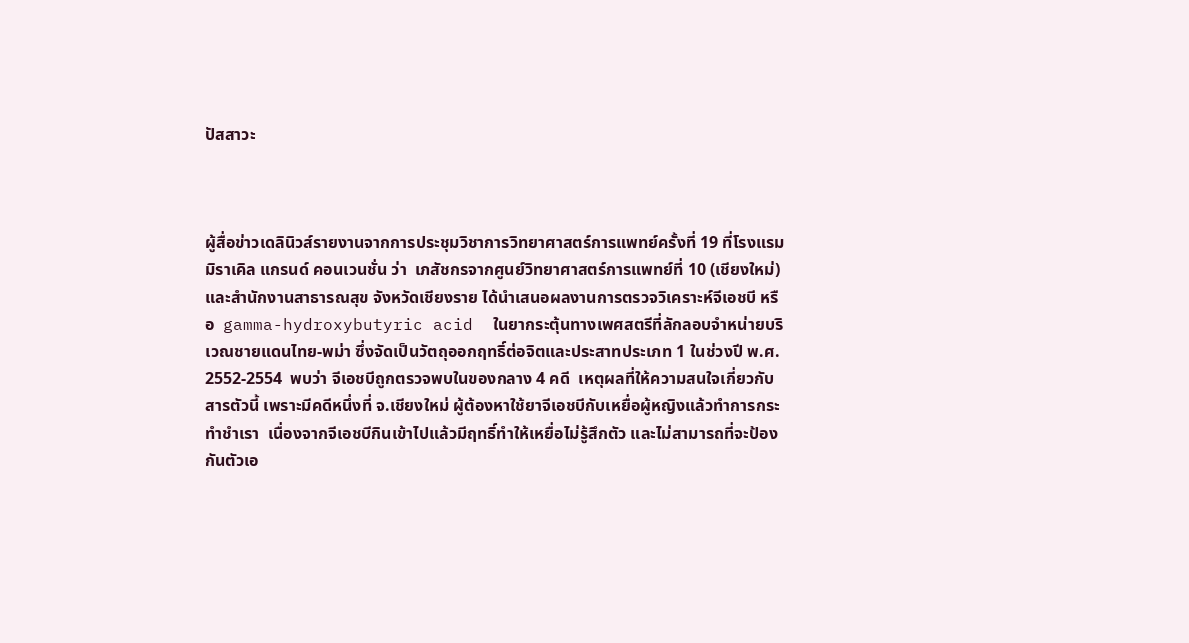ปัสสาวะ



ผู้สื่อข่าวเดลินิวส์รายงานจากการประชุมวิชาการวิทยาศาสตร์การแพทย์ครั้งที่ 19 ที่โรงแรมมิราเคิล แกรนด์ คอนเวนชั่น ว่า  เภสัชกรจากศูนย์วิทยาศาสตร์การแพทย์ที่ 10 (เชียงใหม่) และสำนักงานสาธารณสุข จังหวัดเชียงราย ได้นำเสนอผลงานการตรวจวิเคราะห์จีเอชบี หรือ  gamma-hydroxybutyric acid  ในยากระตุ้นทางเพศสตรีที่ลักลอบจำหน่ายบริเวณชายแดนไทย-พม่า ซึ่งจัดเป็นวัตถุออกฤทธิ์ต่อจิตและประสาทประเภท 1 ในช่วงปี พ.ศ. 2552-2554  พบว่า จีเอชบีถูกตรวจพบในของกลาง 4 คดี  เหตุผลที่ให้ความสนใจเกี่ยวกับสารตัวนี้ เพราะมีคดีหนึ่งที่ จ.เชียงใหม่ ผู้ต้องหาใช้ยาจีเอชบีกับเหยื่อผู้หญิงแล้วทำการกระทำชำเรา  เนื่องจากจีเอชบีกินเข้าไปแล้วมีฤทธิ์ทำให้เหยื่อไม่รู้สึกตัว และไม่สามารถที่จะป้องกันตัวเอ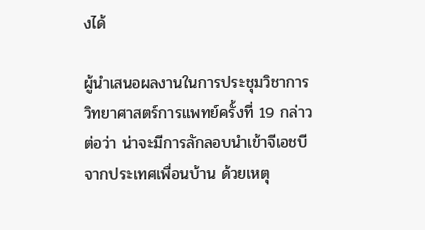งได้

ผู้นำเสนอผลงานในการประชุมวิชาการวิทยาศาสตร์การแพทย์ครั้งที่ 19 กล่าวต่อว่า น่าจะมีการลักลอบนำเข้าจีเอชบีจากประเทศเพื่อนบ้าน ด้วยเหตุ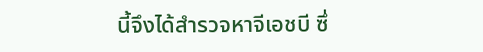นี้จึงได้สำรวจหาจีเอชบี ซึ่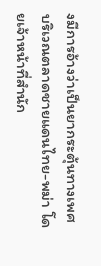งมีการอ้างว่าเป็นยากระตุ้นทางเพศบริเวณตลาดชายแดนไทย-พม่า โดยเจ้าหน้าที่สำนัก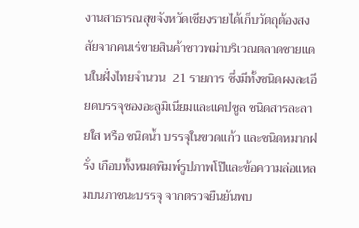งานสาธารณสุขจังหวัดเชียงรายได้เก็บวัตถุต้องสงสัยจากคนเร่ขายสินค้าชาวพม่าบริเวณตลาดชายแดนในฝั่งไทยจำนวน  21 รายการ ซึ่งมีทั้งชนิดผงละเอียดบรรจุซองอะลูมิเนียมและแคปซูล ชนิดสารละลายใส หรือ ชนิดน้ำ บรรจุในขวดแก้ว และชนิดหมากฝรั่ง เกือบทั้งหมดพิมพ์รูปภาพโป๊และข้อความล่อแหลมบนภาชนะบรรจุ จากตรวจยืนยันพบ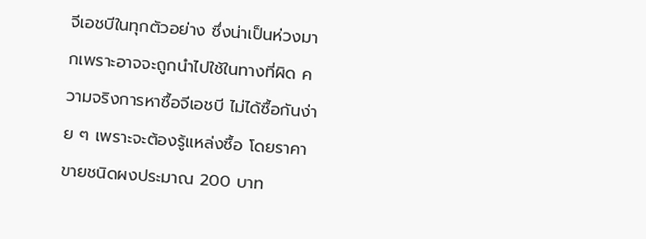จีเอชบีในทุกตัวอย่าง ซึ่งน่าเป็นห่วงมากเพราะอาจจะถูกนำไปใช้ในทางที่ผิด ความจริงการหาซื้อจีเอชบี ไม่ได้ซื้อกันง่าย ๆ เพราะจะต้องรู้แหล่งซื้อ โดยราคาขายชนิดผงประมาณ 200 บาท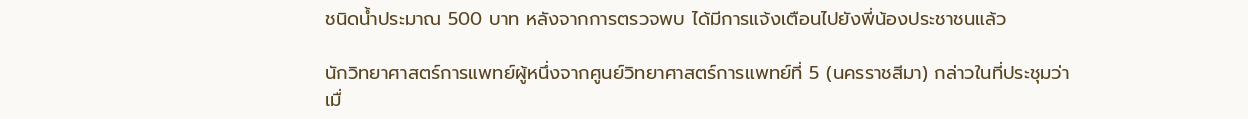ชนิดน้ำประมาณ 500 บาท หลังจากการตรวจพบ ได้มีการแจ้งเตือนไปยังพี่น้องประชาชนแล้ว

นักวิทยาศาสตร์การแพทย์ผู้หนึ่งจากศูนย์วิทยาศาสตร์การแพทย์ที่ 5 (นครราชสีมา) กล่าวในที่ประชุมว่า เมื่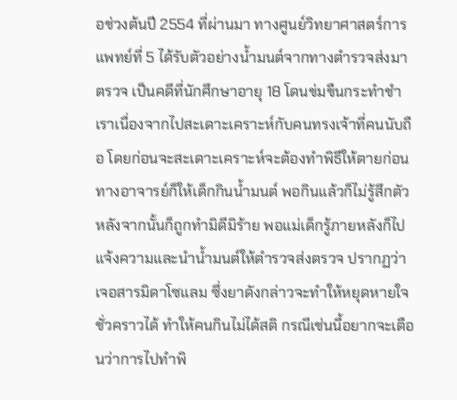อช่วงต้นปี 2554 ที่ผ่านมา ทางศูนย์วิทยาศาสตร์การแพทย์ที่ 5 ได้รับตัวอย่างน้ำมนต์จากทางตำรวจส่งมาตรวจ เป็นคดีที่นักศึกษาอายุ 18 โดนข่มขืนกระทำชำเราเนื่องจากไปสะเดาะเคราะห์กับคนทรงเจ้าที่คนนับถือ โดยก่อนจะสะเดาะเคราะห์จะต้องทำพิธีให้ตายก่อน ทางอาจารย์ก็ให้เด็กกินน้ำมนต์ พอกินแล้วก็ไม่รู้สึกตัวหลังจากนั้นก็ถูกทำมิดีมิร้าย พอแม่เด็กรู้ภายหลังก็ไปแจ้งความและนำน้ำมนต์ให้ตำรวจส่งตรวจ ปรากฏว่า เจอสารมิดาโซแลม ซึ่งยาดังกล่าวจะทำให้หยุดหายใจชั่วคราวได้ ทำให้คนกินไม่ได้สติ กรณีเช่นนี้อยากจะเตือนว่าการไปทำพิ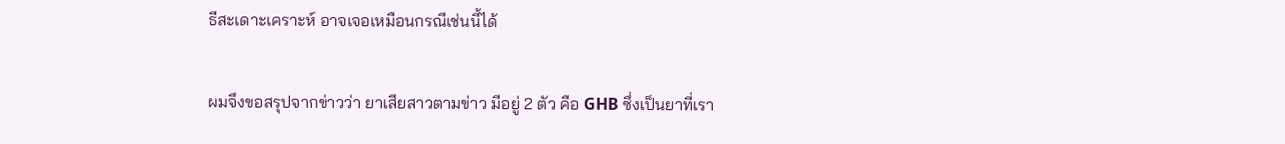ธีสะเดาะเคราะห์ อาจเจอเหมือนกรณีเช่นนี้ได้

ผมจึงขอสรุปจากข่าวว่า ยาเสียสาวตามข่าว มีอยู่ 2 ตัว คือ GHB ซึ่งเป็นยาที่เรา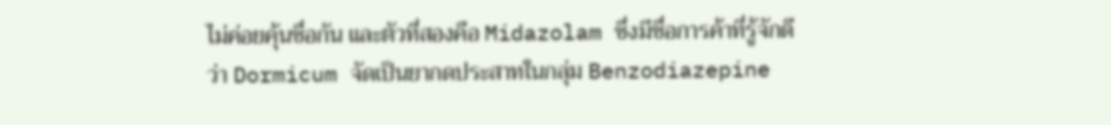ไม่ค่อยคุ้นชื่อกัน และตัวที่สองคือ Midazolam ซึ่งมีชื่อการค้าที่รู้จักดีว่า Dormicum จัดเป็นยากดประสาทในกลุ่ม Benzodiazepine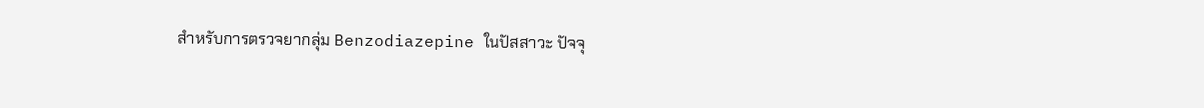สำหรับการตรวจยากลุ่ม Benzodiazepine ในปัสสาวะ ปัจจุ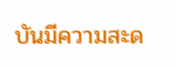บันมีความสะด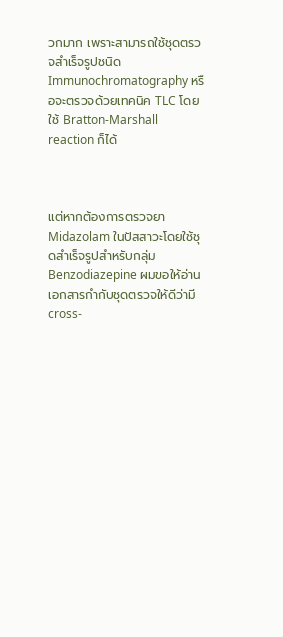วกมาก เพราะสามารถใช้ชุดตรวจสำเร็จรูปชนิด Immunochromatography หรือจะตรวจด้วยเทคนิค TLC โดยใช้ Bratton-Marshall reaction ก็ได้



แต่หากต้องการตรวจยา Midazolam ในปัสสาวะโดยใช้ชุดสำเร็จรูปสำหรับกลุ่ม Benzodiazepine ผมขอให้อ่านเอกสารกำกับชุดตรวจให้ดีว่ามี cross-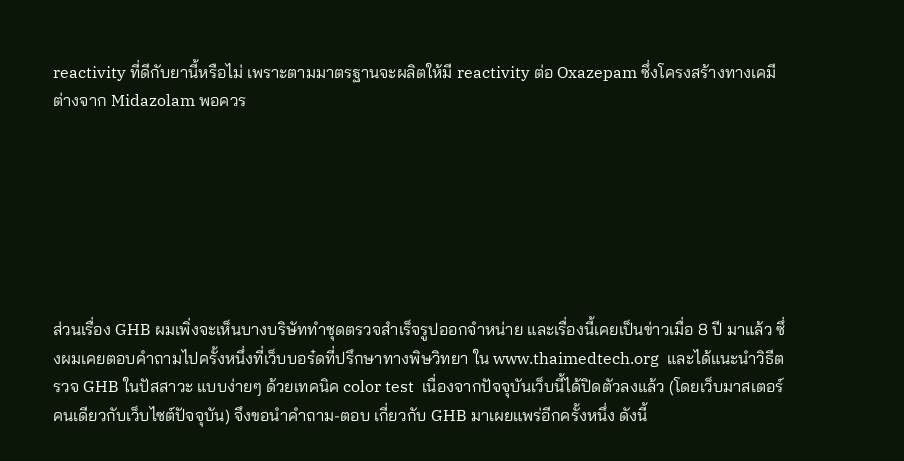reactivity ที่ดีกับยานี้หรือไม่ เพราะตามมาตรฐานจะผลิตให้มี reactivity ต่อ Oxazepam ซึ่งโครงสร้างทางเคมีต่างจาก Midazolam พอควร







ส่วนเรื่อง GHB ผมเพิ่งจะเห็นบางบริษัททำชุดตรวจสำเร็จรูปออกจำหน่าย และเรื่องนี้เคยเป็นข่าวเมื่อ 8 ปี มาแล้ว ซึ่งผมเคยตอบคำถามไปครั้งหนึ่งที่เว็บบอร๋ดที่ปรึกษาทางพิษวิทยา ใน www.thaimedtech.org  และได้แนะนำวิธีตรวจ GHB ในปัสสาวะ แบบง่ายๆ ด้วยเทคนิค color test  เนื่องจากปัจจุบันเว็บนี้ได้ปิดตัวลงแล้ว (โดยเว็บมาสเตอร์คนเดียวกับเว็บไซต์ปัจจุบัน) จึงขอนำคำถาม-ตอบ เกี่ยวกับ GHB มาเผยแพร่อีกครั้งหนึ่ง ดังนี้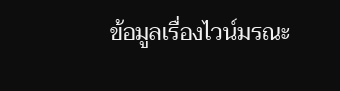ข้อมูลเรื่องไวน์มรณะ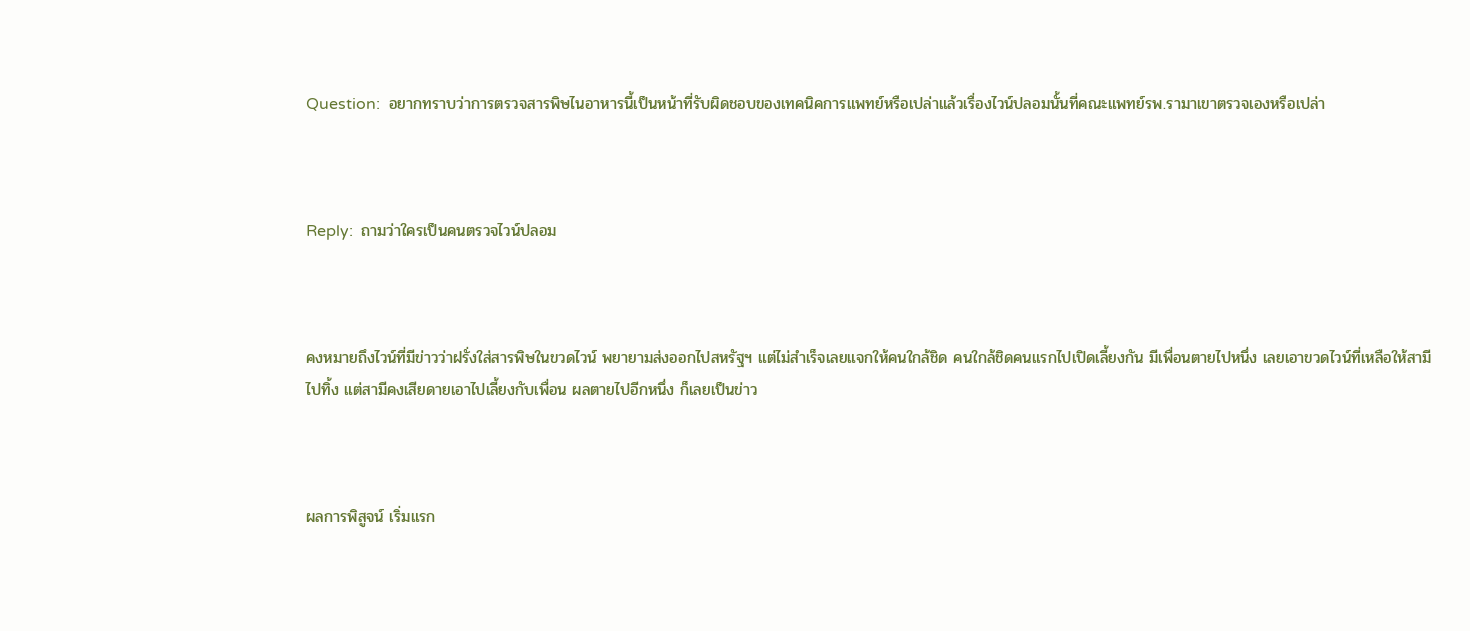Question:  อยากทราบว่าการตรวจสารพิษไนอาหารนี้เป็นหน้าที่รับผิดชอบของเทคนิคการแพทย์หรือเปล่าแล้วเรื่องไวน์ปลอมนั้นที่คณะแพทย์รพ.รามาเขาตรวจเองหรือเปล่า



Reply:  ถามว่าใครเป็นคนตรวจไวน์ปลอม



คงหมายถึงไวน์ที่มีข่าวว่าฝรั่งใส่สารพิษในขวดไวน์ พยายามส่งออกไปสหรัฐฯ แต่ไม่สำเร็จเลยแจกให้คนใกล้ชิด คนใกล้ชิดคนแรกไปเปิดเลี้ยงกัน มีเพื่อนตายไปหนึ่ง เลยเอาขวดไวน์ที่เหลือให้สามีไปทิ้ง แต่สามีคงเสียดายเอาไปเลี้ยงกับเพื่อน ผลตายไปอีกหนึ่ง ก็เลยเป็นข่าว



ผลการพิสูจน์ เริ่มแรก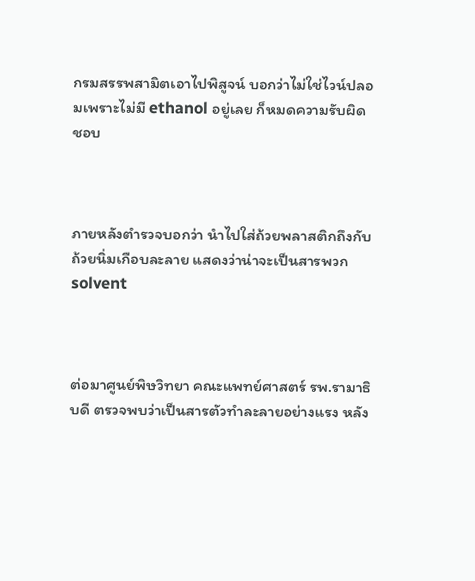กรมสรรพสามิตเอาไปพิสูจน์ บอกว่าไม่ใช่ไวน์ปลอมเพราะไม่มี ethanol อยู่เลย ก็หมดความรับผิดชอบ



ภายหลังตำรวจบอกว่า นำไปใส่ถ้วยพลาสติกถึงกับถ้วยนิ่มเกือบละลาย แสดงว่าน่าจะเป็นสารพวก solvent



ต่อมาศูนย์พิษวิทยา คณะแพทย์ศาสตร์ รพ.รามาธิบดี ตรวจพบว่าเป็นสารตัวทำละลายอย่างแรง หลัง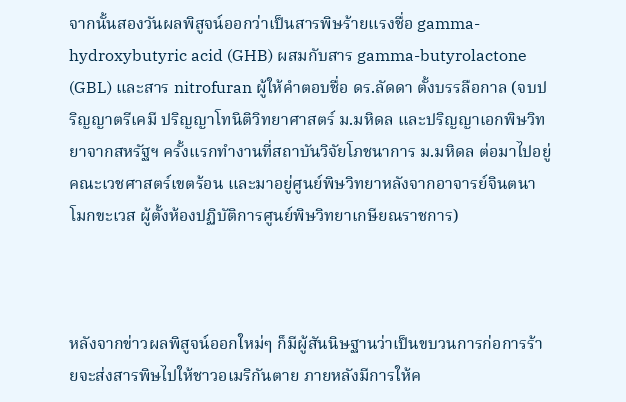จากนั้นสองวันผลพิสูจน์ออกว่าเป็นสารพิษร้ายแรงชื่อ gamma-hydroxybutyric acid (GHB) ผสมกับสาร gamma-butyrolactone (GBL) และสาร nitrofuran ผู้ให้คำตอบชื่อ ดร.ลัดดา ตั้งบรรลือกาล (จบปริญญาตรีเคมี ปริญญาโทนิติวิทยาศาสตร์ ม.มหิดล และปริญญาเอกพิษวิทยาจากสหรัฐฯ ครั้งแรกทำงานที่สถาบันวิจัยโภชนาการ ม.มหิดล ต่อมาไปอยู่คณะเวชศาสตร์เขตร้อน และมาอยู่ศูนย์พิษวิทยาหลังจากอาจารย์จินตนา โมกขะเวส ผู้ตั้งห้องปฏิบัติการศูนย์พิษวิทยาเกษียณราชการ)



หลังจากข่าวผลพิสูจน์ออกใหม่ๆ ก็มีผู้สันนิษฐานว่าเป็นขบวนการก่อการร้ายจะส่งสารพิษไปให้ชาวอเมริกันตาย ภายหลังมีการให้ค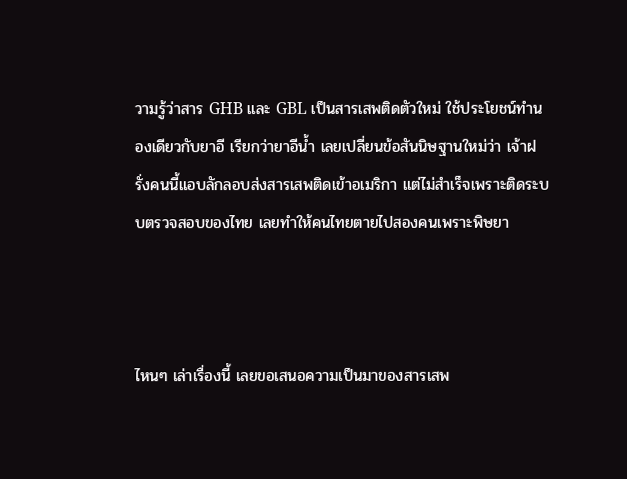วามรู้ว่าสาร GHB และ GBL เป็นสารเสพติดตัวใหม่ ใช้ประโยชน์ทำนองเดียวกับยาอี เรียกว่ายาอีน้ำ เลยเปลี่ยนข้อสันนิษฐานใหม่ว่า เจ้าฝรั่งคนนี้แอบลักลอบส่งสารเสพติดเข้าอเมริกา แต่ไม่สำเร็จเพราะติดระบบตรวจสอบของไทย เลยทำให้คนไทยตายไปสองคนเพราะพิษยา



ไหนๆ เล่าเรื่องนี้ เลยขอเสนอความเป็นมาของสารเสพ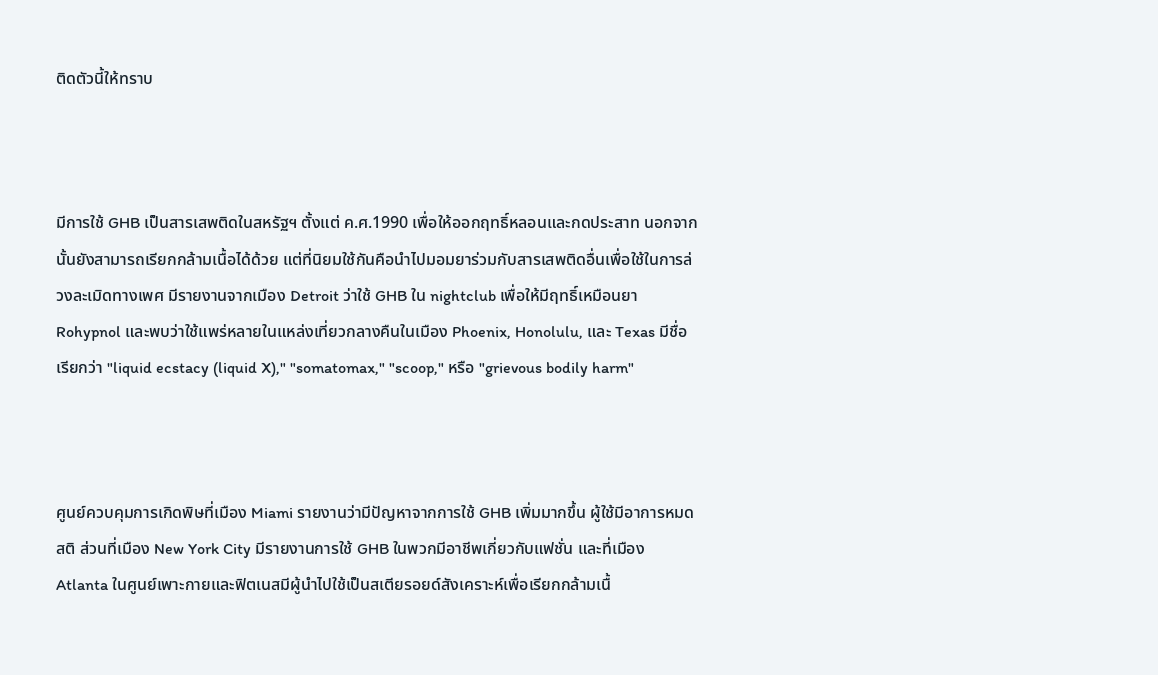ติดตัวนี้ให้ทราบ



มีการใช้ GHB เป็นสารเสพติดในสหรัฐฯ ตั้งแต่ ค.ศ.1990 เพื่อให้ออกฤทธิ์หลอนและกดประสาท นอกจากนั้นยังสามารถเรียกกล้ามเนื้อได้ด้วย แต่ที่นิยมใช้กันคือนำไปมอมยาร่วมกับสารเสพติดอื่นเพื่อใช้ในการล่วงละเมิดทางเพศ มีรายงานจากเมือง Detroit ว่าใช้ GHB ใน nightclub เพื่อให้มีฤทธิ์เหมือนยา Rohypnol และพบว่าใช้แพร่หลายในแหล่งเที่ยวกลางคืนในเมือง Phoenix, Honolulu, และ Texas มีชื่อเรียกว่า "liquid ecstacy (liquid X)," "somatomax," "scoop," หรือ "grievous bodily harm"



ศูนย์ควบคุมการเกิดพิษที่เมือง Miami รายงานว่ามีปัญหาจากการใช้ GHB เพิ่มมากขึ้น ผู้ใช้มีอาการหมดสติ ส่วนที่เมือง New York City มีรายงานการใช้ GHB ในพวกมีอาชีพเกี่ยวกับแฟชั่น และที่เมือง Atlanta ในศูนย์เพาะกายและฟิตเนสมีผู้นำไปใช้เป็นสเตียรอยด์สังเคราะห์เพื่อเรียกกล้ามเนื้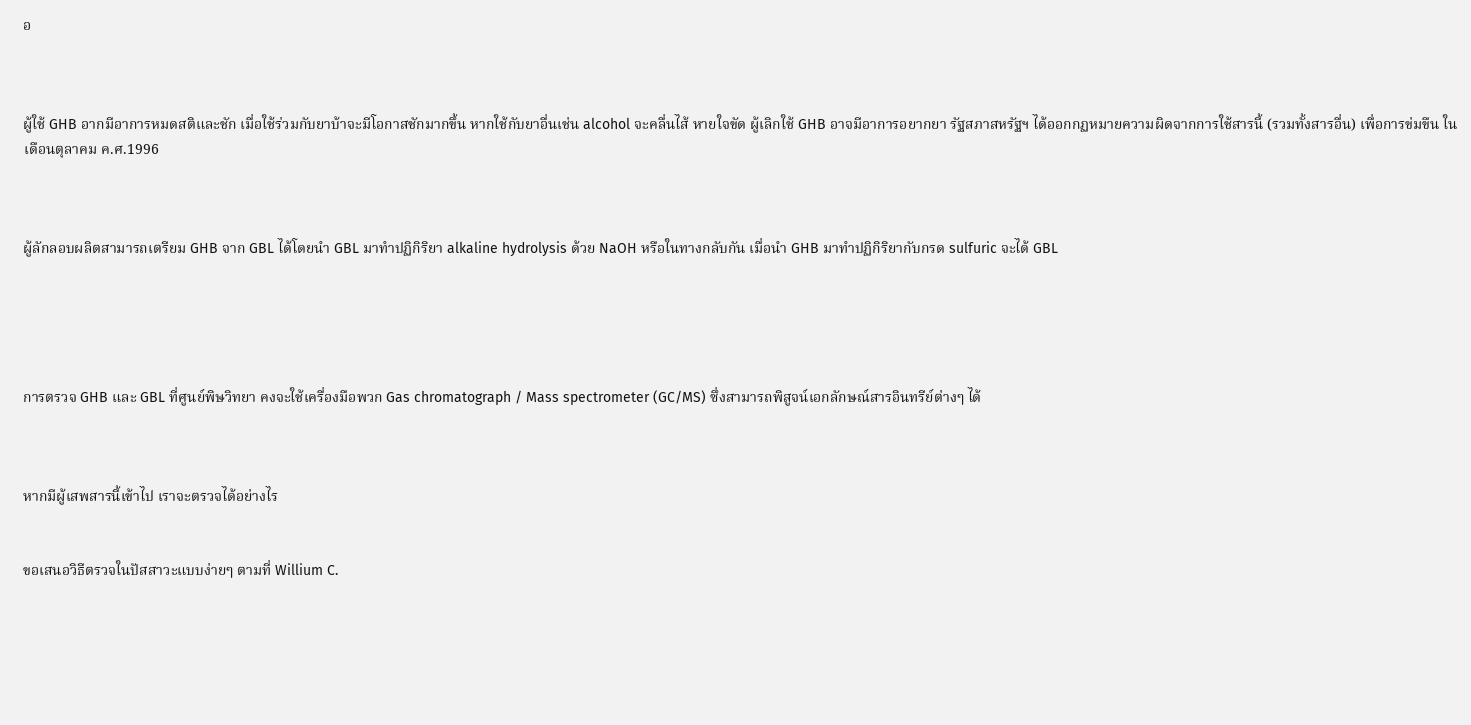อ



ผู้ใช้ GHB อากมีอาการหมดสติและชัก เมื่อใช้ร่วมกับยาบ้าจะมีโอกาสชักมากขึ้น หากใช้กับยาอื่นเช่น alcohol จะคลื่นไส้ หายใจขัด ผู้เลิกใช้ GHB อาจมีอาการอยากยา รัฐสภาสหรัฐฯ ได้ออกกฏหมายความผิดจากการใช้สารนี้ (รวมทั้งสารอื่น) เพื่อการข่มขืน ในเดือนตุลาคม ค.ศ.1996



ผู้ลักลอบผลิตสามารถเตรียม GHB จาก GBL ได้โดยนำ GBL มาทำปฏิกิริยา alkaline hydrolysis ด้วย NaOH หรือในทางกลับกัน เมื่อนำ GHB มาทำปฏิกิริยากับกรด sulfuric จะได้ GBL





การตรวจ GHB และ GBL ที่ศูนย์พิษวิทยา คงจะใช้เครื่องมือพวก Gas chromatograph / Mass spectrometer (GC/MS) ซึ่งสามารถพิสูจน์เอกลักษณ์สารอินทรีย์ต่างๆ ได้



หากมีผู้เสพสารนี้เข้าไป เราจะตรวจได้อย่างไร


ขอเสนอวิธีตรวจในปัสสาวะแบบง่ายๆ ตามที่ Willium C.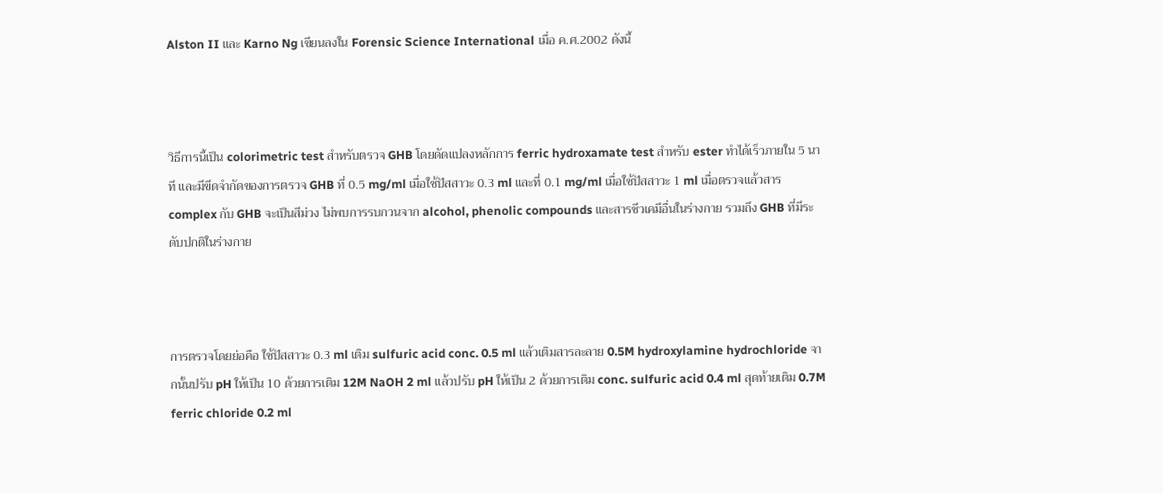Alston II และ Karno Ng เขียนลงใน Forensic Science International เมื่อ ค.ศ.2002 ดังนี้



วิธีการนี้เป็น colorimetric test สำหรับตรวจ GHB โดยดัดแปลงหลักการ ferric hydroxamate test สำหรับ ester ทำได้เร็วภายใน 5 นาที และมีขีดจำกัดของการตรวจ GHB ที่ 0.5 mg/ml เมื่อใช้ปัสสาวะ 0.3 ml และที่ 0.1 mg/ml เมื่อใช้ปัสสาวะ 1 ml เมื่อตรวจแล้วสาร complex กับ GHB จะเป็นสีม่วง ไม่พบการรบกวนจาก alcohol, phenolic compounds และสารชีวเคมีอื่นในร่างกาย รวมถึง GHB ที่มีระดับปกติในร่างกาย



การตรวจโดยย่อคือ ใช้ปัสสาวะ 0.3 ml เติม sulfuric acid conc. 0.5 ml แล้วเติมสารละลาย 0.5M hydroxylamine hydrochloride จากนั้นปรับ pH ให้เป็น 10 ด้วยการเติม 12M NaOH 2 ml แล้วปรับ pH ให้เป็น 2 ด้วยการเติม conc. sulfuric acid 0.4 ml สุดท้ายเติม 0.7M ferric chloride 0.2 ml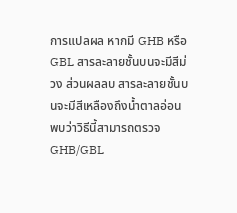การแปลผล หากมี GHB หรือ GBL สารละลายชั้นบนจะมีสีม่วง ส่วนผลลบ สารละลายชั้นบนจะมีสีเหลืองถึงน้ำตาลอ่อน พบว่าวิธีนี้สามารถตรวจ GHB/GBL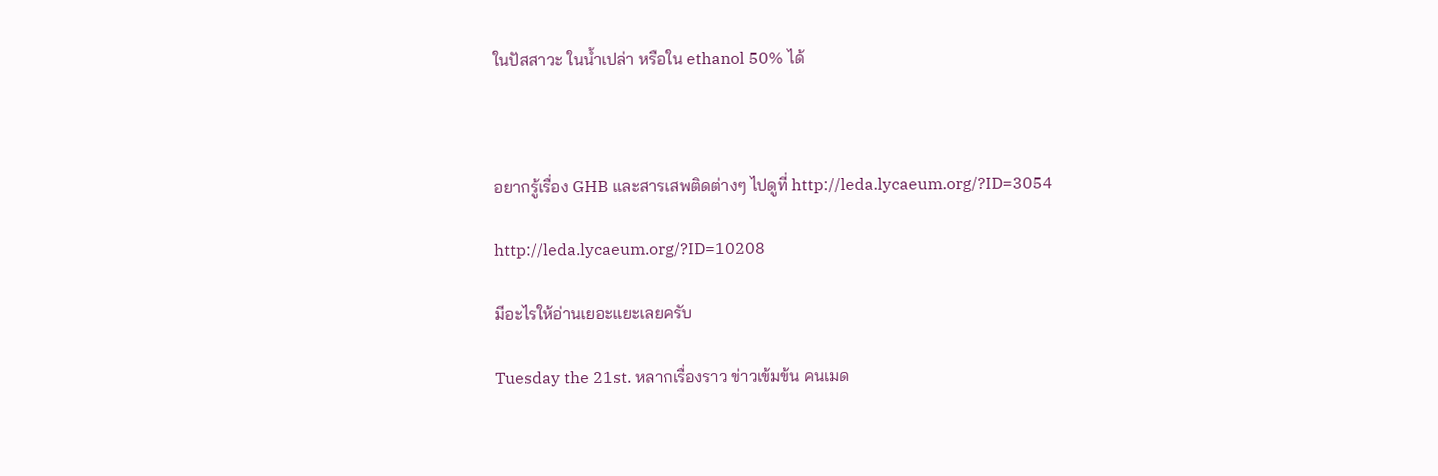ในปัสสาวะ ในน้ำเปล่า หรือใน ethanol 50% ได้



อยากรู้เรื่อง GHB และสารเสพติดต่างๆ ไปดูที่ http://leda.lycaeum.org/?ID=3054

http://leda.lycaeum.org/?ID=10208

มีอะไรให้อ่านเยอะแยะเลยครับ

Tuesday the 21st. หลากเรื่องราว ข่าวเข้มข้น คนเมด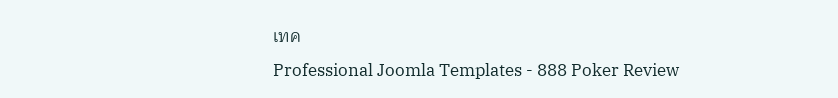เทค
Professional Joomla Templates - 888 Poker Review